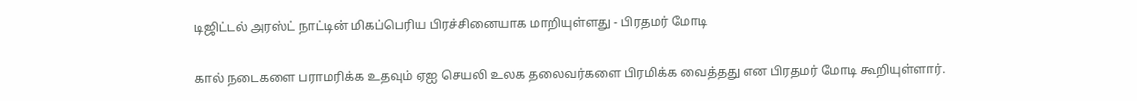டிஜிட்டல் அரஸ்ட் நாட்டின் மிகப்பெரிய பிரச்சினையாக மாறியுள்ளது - பிரதமர் மோடி

கால் நடைகளை பராமரிக்க உதவும் ஏஐ செயலி உலக தலைவர்களை பிரமிக்க வைத்தது என பிரதமர் மோடி கூறியுள்ளார்.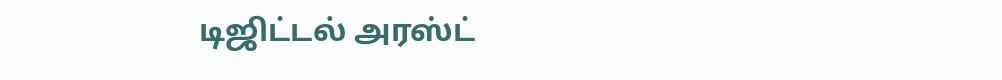டிஜிட்டல் அரஸ்ட்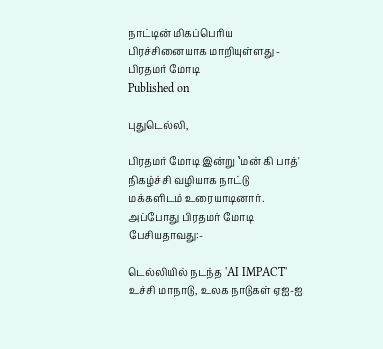நாட்டின் மிகப்பெரிய பிரச்சினையாக மாறியுள்ளது - பிரதமர் மோடி
Published on

புதுடெல்லி,

பிரதமர் மோடி இன்று ‛மன் கி பாத்' நிகழ்ச்சி வழியாக நாட்டு மக்களிடம் உரையாடினார். அப்போது பிரதமர் மோடி பேசியதாவது:-

டெல்லியில் நடந்த 'AI IMPACT' உச்சி மாநாடு, உலக நாடுகள் ஏஐ-ஐ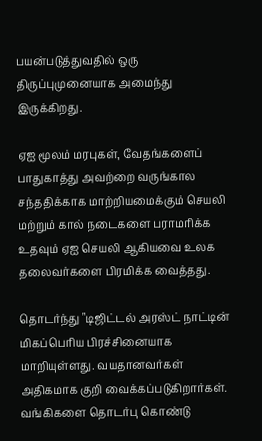பயன்படுத்துவதில் ஒரு திருப்புமுனையாக அமைந்து இருக்கிறது.

ஏஐ மூலம் மரபுகள், வேதங்களைப் பாதுகாத்து அவற்றை வருங்கால சந்ததிக்காக மாற்றியமைக்கும் செயலி மற்றும் கால் நடைகளை பராமரிக்க உதவும் ஏஐ செயலி ஆகியவை உலக தலைவர்களை பிரமிக்க வைத்தது.

தொடர்ந்து "டிஜிட்டல் அரஸ்ட் நாட்டின் மிகப்பெரிய பிரச்சினையாக மாறியுள்ளது. வயதானவர்கள் அதிகமாக குறி வைக்கப்படுகிறார்கள். வங்கிகளை தொடர்பு கொண்டு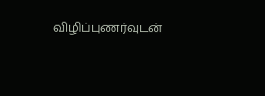விழிப்புணர்வுடன்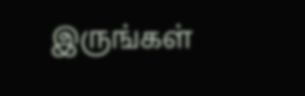இருங்கள்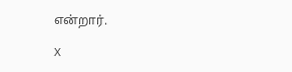என்றார்.

X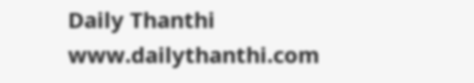Daily Thanthi
www.dailythanthi.com